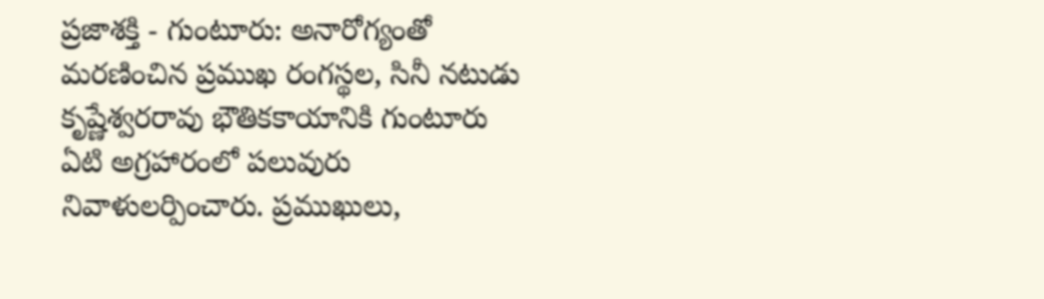ప్రజాశక్తి - గుంటూరు: అనారోగ్యంతో మరణించిన ప్రముఖ రంగస్థల, సినీ నటుడు కృష్ణేశ్వరరావు భౌతికకాయానికి గుంటూరు ఏటి అగ్రహారంలో పలువురు నివాళులర్పించారు. ప్రముఖులు,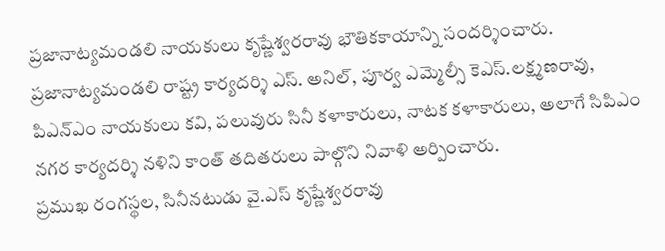ప్రజానాట్యమండలి నాయకులు కృష్ణేశ్వరరావు భౌతికకాయాన్ని సందర్శించారు. ప్రజానాట్యమండలి రాష్ట్ర కార్యదర్శి ఎస్. అనిల్, పూర్వ ఎమ్మెల్సీ కెఎస్.లక్ష్మణరావు, పిఎన్ఎం నాయకులు కవి, పలువురు సినీ కళాకారులు, నాటక కళాకారులు, అలాగే సిపిఎం నగర కార్యదర్శి నళిని కాంత్ తదితరులు పాల్గొని నివాళి అర్పించారు.
ప్రముఖ రంగస్థల, సినీనటుడు వై.ఎస్ కృష్ణేశ్వరరావు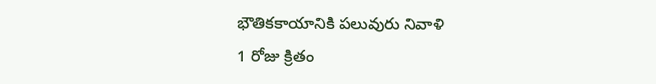భౌతికకాయానికి పలువురు నివాళి
1 రోజు క్రితం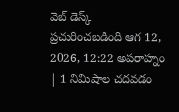వెబ్ డెస్క్
ప్రచురించబడింది ఆగ 12, 2026, 12:22 అపరాహ్నం | 1 నిమిషాల చదవడం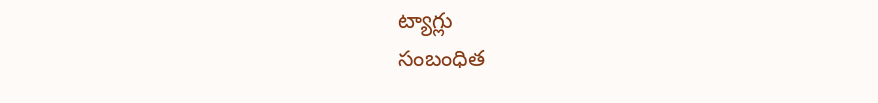ట్యాగ్లు
సంబంధిత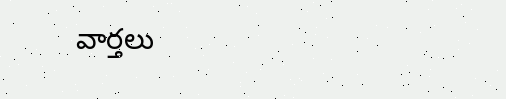వార్తలు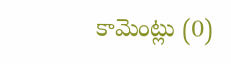కామెంట్లు (0)